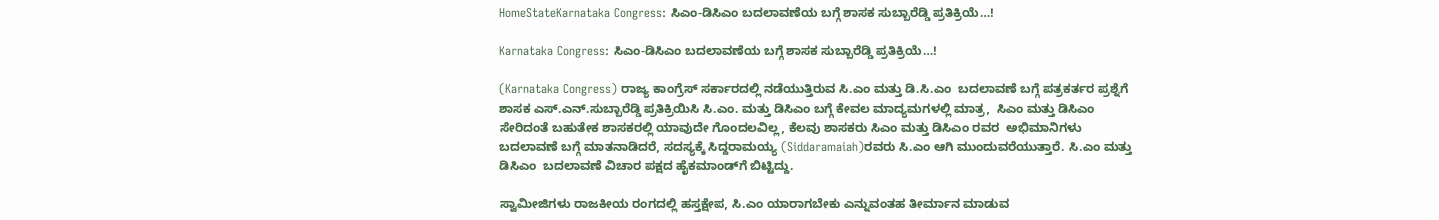HomeStateKarnataka Congress: ಸಿಎಂ-ಡಿಸಿಎಂ ಬದಲಾವಣೆಯ ಬಗ್ಗೆ ಶಾಸಕ ಸುಬ್ಬಾರೆಡ್ಡಿ ಪ್ರತಿಕ್ರಿಯೆ…!

Karnataka Congress: ಸಿಎಂ-ಡಿಸಿಎಂ ಬದಲಾವಣೆಯ ಬಗ್ಗೆ ಶಾಸಕ ಸುಬ್ಬಾರೆಡ್ಡಿ ಪ್ರತಿಕ್ರಿಯೆ…!

(Karnataka Congress) ರಾಜ್ಯ ಕಾಂಗ್ರೆಸ್ ಸರ್ಕಾರದಲ್ಲಿ ನಡೆಯುತ್ತಿರುವ ಸಿ.ಎಂ ಮತ್ತು ಡಿ.ಸಿ.ಎಂ  ಬದಲಾವಣೆ ಬಗ್ಗೆ ಪತ್ರಕರ್ತರ ಪ್ರಶ್ನೆಗೆ  ಶಾಸಕ ಎಸ್.ಎನ್.ಸುಬ್ಬಾರೆಡ್ಡಿ ಪ್ರತಿಕ್ರಿಯಿಸಿ ಸಿ.ಎಂ. ಮತ್ತು ಡಿಸಿಎಂ ಬಗ್ಗೆ ಕೇವಲ ಮಾದ್ಯಮಗಳಲ್ಲಿ ಮಾತ್ರ,  ಸಿಎಂ ಮತ್ತು ಡಿಸಿಎಂ ಸೇರಿದಂತೆ ಬಹುತೇಕ ಶಾಸಕರಲ್ಲಿ ಯಾವುದೇ ಗೊಂದಲವಿಲ್ಲ, ಕೆಲವು ಶಾಸಕರು ಸಿಎಂ ಮತ್ತು ಡಿಸಿಎಂ ರವರ  ಅಭಿಮಾನಿಗಳು ಬದಲಾವಣೆ ಬಗ್ಗೆ ಮಾತನಾಡಿದರೆ, ಸದಸ್ಯಕ್ಕೆ ಸಿದ್ದರಾಮಯ್ಯ (Siddaramaiah)ರವರು ಸಿ.ಎಂ ಆಗಿ ಮುಂದುವರೆಯುತ್ತಾರೆ. ಸಿ.ಎಂ ಮತ್ತು ಡಿಸಿಎಂ  ಬದಲಾವಣೆ ವಿಚಾರ ಪಕ್ಷದ ಹೈಕಮಾಂಡ್‍ಗೆ ಬಿಟ್ಟಿದ್ದು.

ಸ್ವಾಮೀಜಿಗಳು ರಾಜಕೀಯ ರಂಗದಲ್ಲಿ ಹಸ್ತಕ್ಷೇಪ, ಸಿ.ಎಂ ಯಾರಾಗಬೇಕು ಎನ್ನುವಂತಹ ತೀರ್ಮಾನ ಮಾಡುವ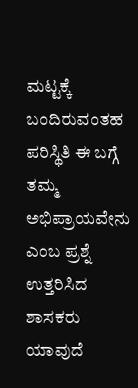ಮಟ್ಟಕ್ಕೆ ಬಂದಿರುವಂತಹ ಪರಿಸ್ಥಿತಿ ಈ ಬಗ್ಗೆ ತಮ್ಮ ಅಭಿಪ್ರಾಯವೇನು ಎಂಬ ಪ್ರಶ್ನೆ ಉತ್ತರಿಸಿದ ಶಾಸಕರು  ಯಾವುದೆ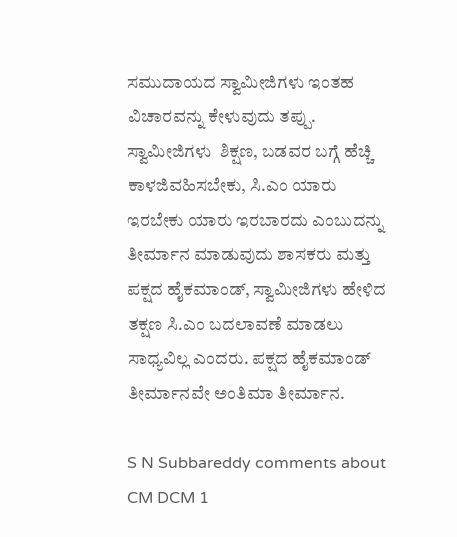ಸಮುದಾಯದ ಸ್ವಾಮೀಜಿಗಳು ಇಂತಹ ವಿಚಾರವನ್ನು ಕೇಳುವುದು ತಪ್ಪು.   ಸ್ವಾಮೀಜಿಗಳು  ಶಿಕ್ಷಣ, ಬಡವರ ಬಗ್ಗೆ ಹೆಚ್ಚಿ ಕಾಳಜಿವಹಿಸಬೇಕು, ಸಿ.ಎಂ ಯಾರು ಇರಬೇಕು ಯಾರು ಇರಬಾರದು ಎಂಬುದನ್ನು ತೀರ್ಮಾನ ಮಾಡುವುದು ಶಾಸಕರು ಮತ್ತು ಪಕ್ಷದ ಹೈಕಮಾಂಡ್, ಸ್ವಾಮೀಜಿಗಳು ಹೇಳಿದ ತಕ್ಷಣ ಸಿ.ಎಂ ಬದಲಾವಣೆ ಮಾಡಲು ಸಾಧ್ಯವಿಲ್ಲ ಎಂದರು. ಪಕ್ಷದ ಹೈಕಮಾಂಡ್ ತೀರ್ಮಾನವೇ ಅಂತಿಮಾ ತೀರ್ಮಾನ.

S N Subbareddy comments about CM DCM 1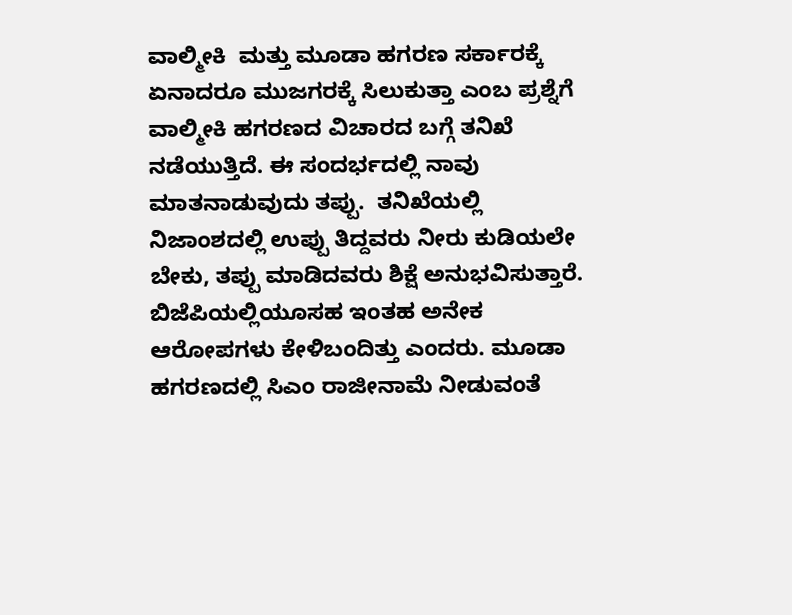ವಾಲ್ಮೀಕಿ  ಮತ್ತು ಮೂಡಾ ಹಗರಣ ಸರ್ಕಾರಕ್ಕೆ ಏನಾದರೂ ಮುಜಗರಕ್ಕೆ ಸಿಲುಕುತ್ತಾ ಎಂಬ ಪ್ರಶ್ನೆಗೆ  ವಾಲ್ಮೀಕಿ ಹಗರಣದ ವಿಚಾರದ ಬಗ್ಗೆ ತನಿಖೆ ನಡೆಯುತ್ತಿದೆ. ಈ ಸಂದರ್ಭದಲ್ಲಿ ನಾವು ಮಾತನಾಡುವುದು ತಪ್ಪು.  ತನಿಖೆಯಲ್ಲಿ ನಿಜಾಂಶದಲ್ಲಿ ಉಪ್ಪು ತಿದ್ದವರು ನೀರು ಕುಡಿಯಲೇ ಬೇಕು, ತಪ್ಪು ಮಾಡಿದವರು ಶಿಕ್ಷೆ ಅನುಭವಿಸುತ್ತಾರೆ. ಬಿಜೆಪಿಯಲ್ಲಿಯೂಸಹ ಇಂತಹ ಅನೇಕ ಆರೋಪಗಳು ಕೇಳಿಬಂದಿತ್ತು ಎಂದರು. ಮೂಡಾ ಹಗರಣದಲ್ಲಿ ಸಿಎಂ ರಾಜೀನಾಮೆ ನೀಡುವಂತೆ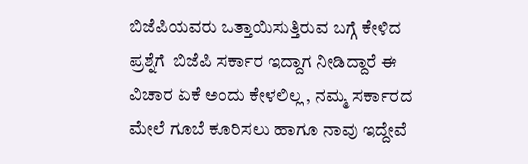ಬಿಜೆಪಿಯವರು ಒತ್ತಾಯಿಸುತ್ತಿರುವ ಬಗ್ಗೆ ಕೇಳಿದ ಪ್ರಶ್ನೆಗೆ  ಬಿಜೆಪಿ ಸರ್ಕಾರ ಇದ್ದಾಗ ನೀಡಿದ್ದಾರೆ ಈ ವಿಚಾರ ಏಕೆ ಅಂದು ಕೇಳಲಿಲ್ಲ , ನಮ್ಮ ಸರ್ಕಾರದ ಮೇಲೆ ಗೂಬೆ ಕೂರಿಸಲು ಹಾಗೂ ನಾವು ಇದ್ದೇವೆ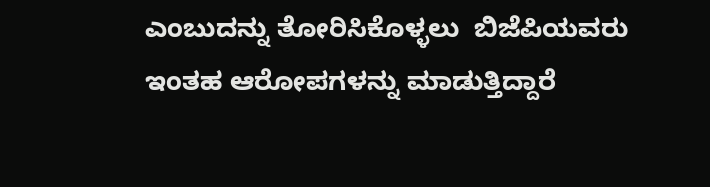ಎಂಬುದನ್ನು ತೋರಿಸಿಕೊಳ್ಳಲು  ಬಿಜೆಪಿಯವರು ಇಂತಹ ಆರೋಪಗಳನ್ನು ಮಾಡುತ್ತಿದ್ದಾರೆ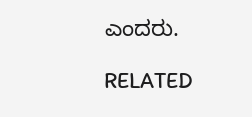ಎಂದರು.

RELATED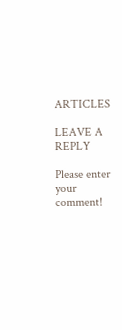ARTICLES

LEAVE A REPLY

Please enter your comment!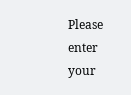Please enter your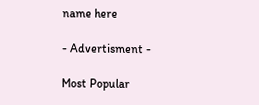name here

- Advertisment -

Most Popular